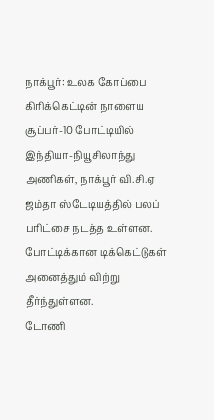நாக்பூர்: உலக கோப்பை கிரிக்கெட்டின் நாளைய சூப்பர்-10 போட்டியில் இந்தியா-நியூசிலாந்து அணிகள், நாக்பூர் வி.சி.ஏ ஜம்தா ஸ்டேடியத்தில் பலப் பரிட்சை நடத்த உள்ளன. போட்டிக்கான டிக்கெட்டுகள் அனைத்தும் விற்று தீர்ந்துள்ளன.
டோணி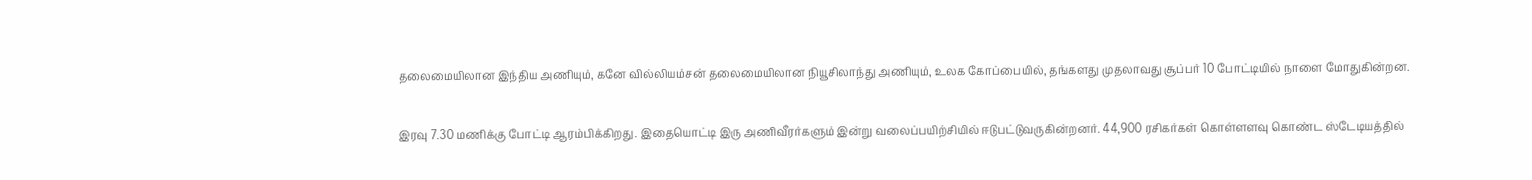தலைமையிலான இந்திய அணியும், கனே வில்லியம்சன் தலைமையிலான நியூசிலாந்து அணியும், உலக கோப்பையில், தங்களது முதலாவது சூப்பர் 10 போட்டியில் நாளை மோதுகின்றன.

இரவு 7.30 மணிக்கு போட்டி ஆரம்பிக்கிறது. இதையொட்டி இரு அணிவீரர்களும் இன்று வலைப்பயிற்சியில் ஈடுபட்டுவருகின்றனர். 44,900 ரசிகர்கள் கொள்ளளவு கொண்ட ஸ்டேடியத்தில்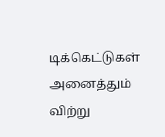டிக்கெட்டுகள் அனைத்தும் விற்று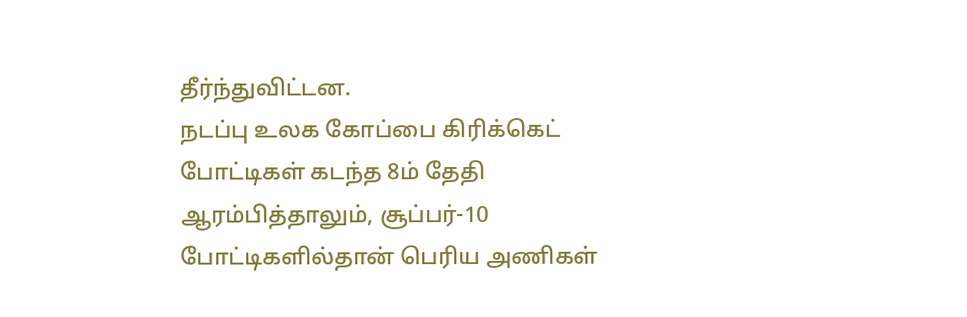தீர்ந்துவிட்டன.
நடப்பு உலக கோப்பை கிரிக்கெட் போட்டிகள் கடந்த 8ம் தேதி ஆரம்பித்தாலும், சூப்பர்-10 போட்டிகளில்தான் பெரிய அணிகள்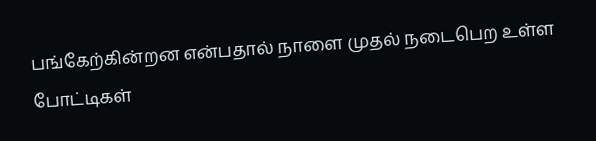பங்கேற்கின்றன என்பதால் நாளை முதல் நடைபெற உள்ள போட்டிகள்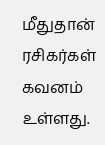மீதுதான் ரசிகர்கள் கவனம் உள்ளது.